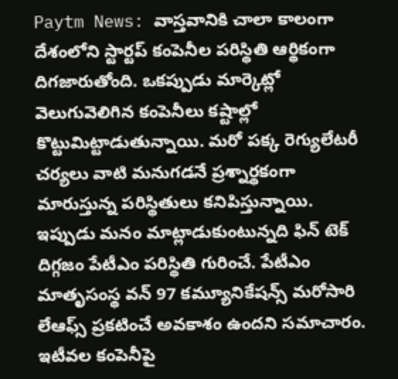Paytm News: వాస్తవానికి చాలా కాలంగా దేశంలోని స్టార్టప్ కంపెనీల పరిస్థితి ఆర్థికంగా దిగజారుతోంది. ఒకప్పుడు మార్కెట్లో వెలుగువెలిగిన కంపెనీలు కష్టాల్లో కొట్టుమిట్టాడుతున్నాయి. మరో పక్క రెగ్యులేటరీ చర్యలు వాటి మనుగడనే ప్రశ్నార్థకంగా మారుస్తున్న పరిస్థితులు కనిపిస్తున్నాయి.
ఇప్పుడు మనం మాట్లాడుకుంటున్నది ఫిన్ టెక్ దిగ్గజం పేటీఎం పరిస్థితి గురించే. పేటీఎం మాతృసంస్థ వన్ 97 కమ్యూనికేషన్స్ మరోసారి లేఆఫ్స్ ప్రకటించే అవకాశం ఉందని సమాచారం. ఇటీవల కంపెనీపై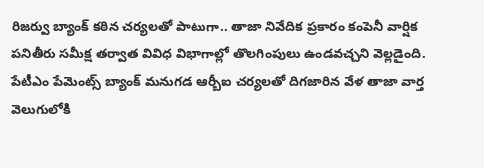రిజర్వు బ్యాంక్ కఠిన చర్యలతో పాటుగా.. తాజా నివేదిక ప్రకారం కంపెనీ వార్షిక పనితీరు సమీక్ష తర్వాత వివిధ విభాగాల్లో తొలగింపులు ఉండవచ్చని వెల్లడైంది. పేటీఎం పేమెంట్స్ బ్యాంక్ మనుగడ ఆర్బీఐ చర్యలతో దిగజారిన వేళ తాజా వార్త వెలుగులోకి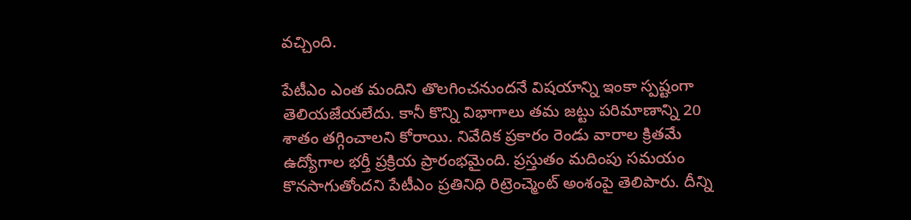వచ్చింది.

పేటీఎం ఎంత మందిని తొలగించనుందనే విషయాన్ని ఇంకా స్పష్టంగా తెలియజేయలేదు. కానీ కొన్ని విభాగాలు తమ జట్టు పరిమాణాన్ని 20 శాతం తగ్గించాలని కోరాయి. నివేదిక ప్రకారం రెండు వారాల క్రితమే ఉద్యోగాల భర్తీ ప్రక్రియ ప్రారంభమైంది. ప్రస్తుతం మదింపు సమయం కొనసాగుతోందని పేటీఎం ప్రతినిధి రిట్రెంచ్మెంట్ అంశంపై తెలిపారు. దీన్ని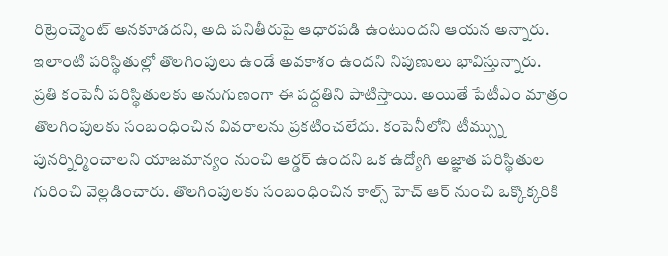రిట్రెంచ్మెంట్ అనకూడదని, అది పనితీరుపై ఆధారపడి ఉంటుందని ఆయన అన్నారు. ఇలాంటి పరిస్థితుల్లో తొలగింపులు ఉండే అవకాశం ఉందని నిపుణులు భావిస్తున్నారు.
ప్రతి కంపెనీ పరిస్థితులకు అనుగుణంగా ఈ పద్దతిని పాటిస్తాయి. అయితే పేటీఎం మాత్రం తొలగింపులకు సంబంధించిన వివరాలను ప్రకటించలేదు. కంపెనీలోని టీమ్స్ను పునర్నిర్మించాలని యాజమాన్యం నుంచి ఆర్డర్ ఉందని ఒక ఉద్యోగి అజ్ఞాత పరిస్థితుల గురించి వెల్లడించారు. తొలగింపులకు సంబంధించిన కాల్స్ హెచ్ ఆర్ నుంచి ఒక్కొక్కరికి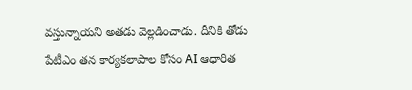వస్తున్నాయని అతడు వెల్లడించాడు. దీనికి తోడు పేటీఎం తన కార్యకలాపాల కోసం AI ఆధారిత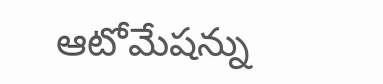ఆటోమేషన్ను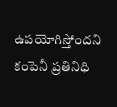ఉపయోగిస్తోందని కంపెనీ ప్రతినిధి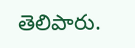తెలిపారు.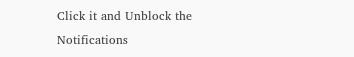Click it and Unblock the Notifications